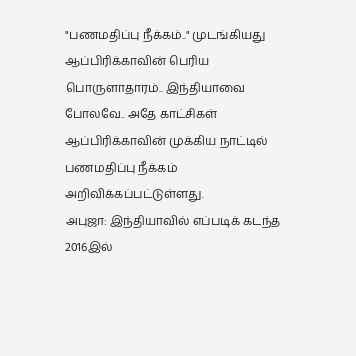"பணமதிப்பு நீக்கம்.." முடங்கியது ஆப்பிரிக்காவின் பெரிய பொருளாதாரம்.. இந்தியாவை போலவே.. அதே காட்சிகள்
ஆப்பிரிக்காவின் முக்கிய நாட்டில் பணமதிப்பு நீக்கம் அறிவிக்கப்பட்டுள்ளது.
அபுஜா: இந்தியாவில் எப்படிக் கடந்த 2016இல்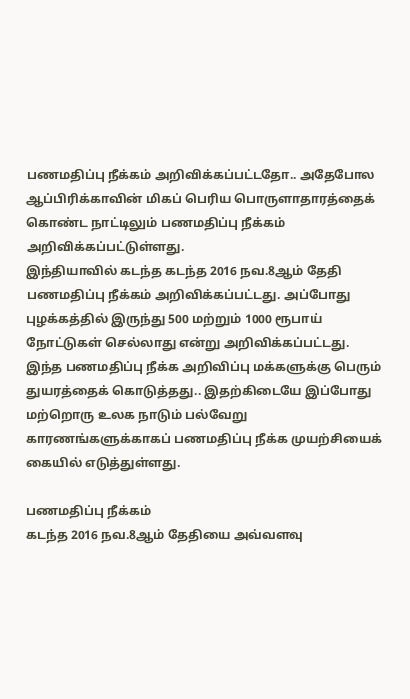பணமதிப்பு நீக்கம் அறிவிக்கப்பட்டதோ.. அதேபோல ஆப்பிரிக்காவின் மிகப் பெரிய பொருளாதாரத்தைக் கொண்ட நாட்டிலும் பணமதிப்பு நீக்கம் அறிவிக்கப்பட்டுள்ளது.
இந்தியாவில் கடந்த கடந்த 2016 நவ.8ஆம் தேதி பணமதிப்பு நீக்கம் அறிவிக்கப்பட்டது. அப்போது புழக்கத்தில் இருந்து 500 மற்றும் 1000 ரூபாய் நோட்டுகள் செல்லாது என்று அறிவிக்கப்பட்டது.
இந்த பணமதிப்பு நீக்க அறிவிப்பு மக்களுக்கு பெரும் துயரத்தைக் கொடுத்தது.. இதற்கிடையே இப்போது மற்றொரு உலக நாடும் பல்வேறு காரணங்களுக்காகப் பணமதிப்பு நீக்க முயற்சியைக் கையில் எடுத்துள்ளது.

பணமதிப்பு நீக்கம்
கடந்த 2016 நவ.8ஆம் தேதியை அவ்வளவு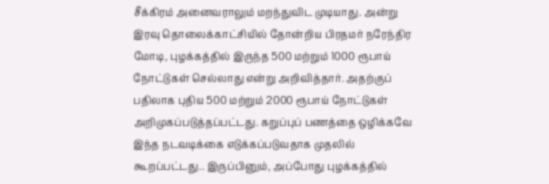சீக்கிரம் அனைவராலும் மறந்துவிட முடியாது. அன்று இரவு தொலைக்காட்சியில் தோன்றிய பிரதமர் நரேந்திர மோடி, புழக்கத்தில் இருந்த 500 மற்றும் 1000 ரூபாய் நோட்டுகள் செல்லாது என்று அறிவித்தார். அதற்குப் பதிலாக புதிய 500 மற்றும் 2000 ரூபாய் நோட்டுகள் அறிமுகப்படுத்தப்பட்டது. கறுப்புப் பணத்தை ஒழிக்கவே இந்த நடவடிக்கை எடுக்கப்படுவதாக முதலில் கூறப்பட்டது.. இருப்பினும், அப்போது புழக்கத்தில்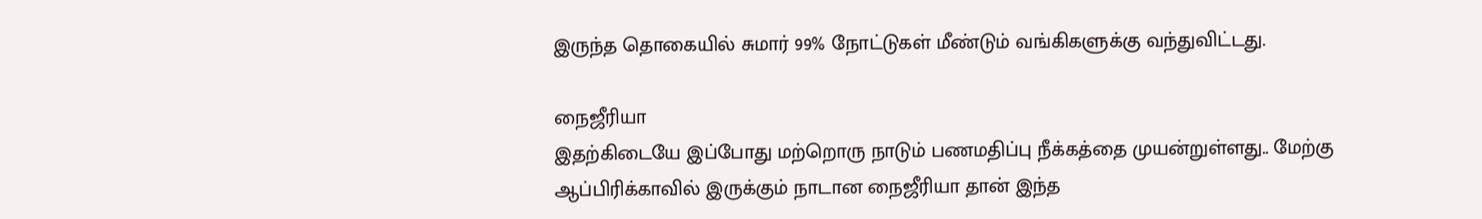இருந்த தொகையில் சுமார் 99% நோட்டுகள் மீண்டும் வங்கிகளுக்கு வந்துவிட்டது.

நைஜீரியா
இதற்கிடையே இப்போது மற்றொரு நாடும் பணமதிப்பு நீக்கத்தை முயன்றுள்ளது.. மேற்கு ஆப்பிரிக்காவில் இருக்கும் நாடான நைஜீரியா தான் இந்த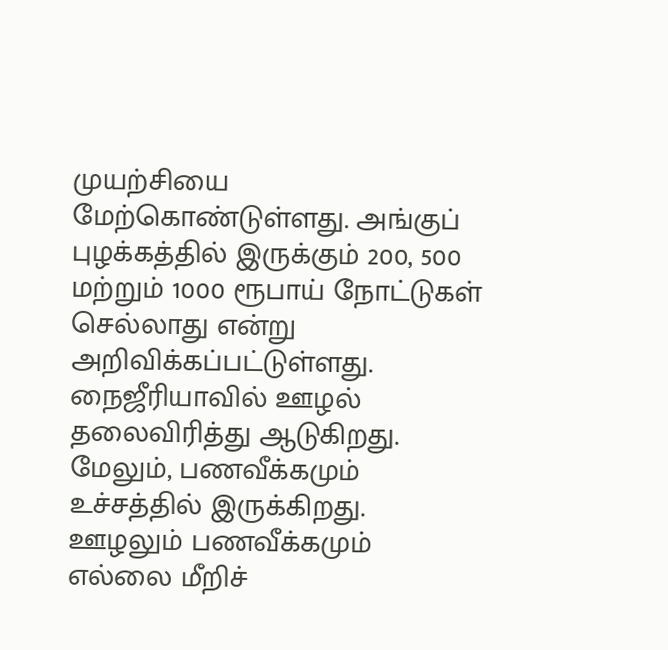முயற்சியை மேற்கொண்டுள்ளது. அங்குப் புழக்கத்தில் இருக்கும் 200, 500 மற்றும் 1000 ரூபாய் நோட்டுகள் செல்லாது என்று அறிவிக்கப்பட்டுள்ளது. நைஜீரியாவில் ஊழல் தலைவிரித்து ஆடுகிறது. மேலும், பணவீக்கமும் உச்சத்தில் இருக்கிறது. ஊழலும் பணவீக்கமும் எல்லை மீறிச்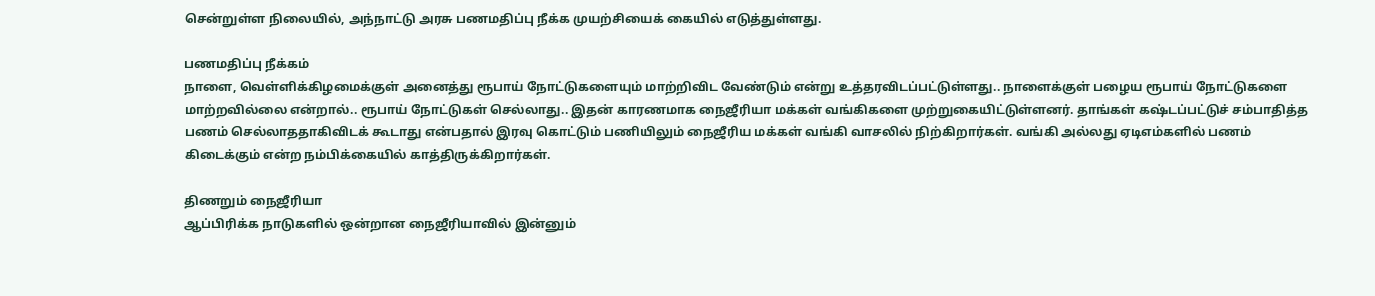சென்றுள்ள நிலையில், அந்நாட்டு அரசு பணமதிப்பு நீக்க முயற்சியைக் கையில் எடுத்துள்ளது.

பணமதிப்பு நீக்கம்
நாளை, வெள்ளிக்கிழமைக்குள் அனைத்து ரூபாய் நோட்டுகளையும் மாற்றிவிட வேண்டும் என்று உத்தரவிடப்பட்டுள்ளது.. நாளைக்குள் பழைய ரூபாய் நோட்டுகளை மாற்றவில்லை என்றால்.. ரூபாய் நோட்டுகள் செல்லாது.. இதன் காரணமாக நைஜீரியா மக்கள் வங்கிகளை முற்றுகையிட்டுள்ளனர். தாங்கள் கஷ்டப்பட்டுச் சம்பாதித்த பணம் செல்லாததாகிவிடக் கூடாது என்பதால் இரவு கொட்டும் பணியிலும் நைஜீரிய மக்கள் வங்கி வாசலில் நிற்கிறார்கள். வங்கி அல்லது ஏடிஎம்களில் பணம் கிடைக்கும் என்ற நம்பிக்கையில் காத்திருக்கிறார்கள்.

திணறும் நைஜீரியா
ஆப்பிரிக்க நாடுகளில் ஒன்றான நைஜீரியாவில் இன்னும்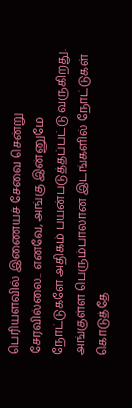பெரியளவில் இணையச் சேவை சென்று சேரவில்லை.. எனவே, அங்கு இன்னுமே நோட்டுகளே அதிகம் பயன்படுத்தப்பட்டு வருகிறது. அங்குள்ள பெரும்பாலான இடங்களில் நோட்டுகள் கொடுத்தே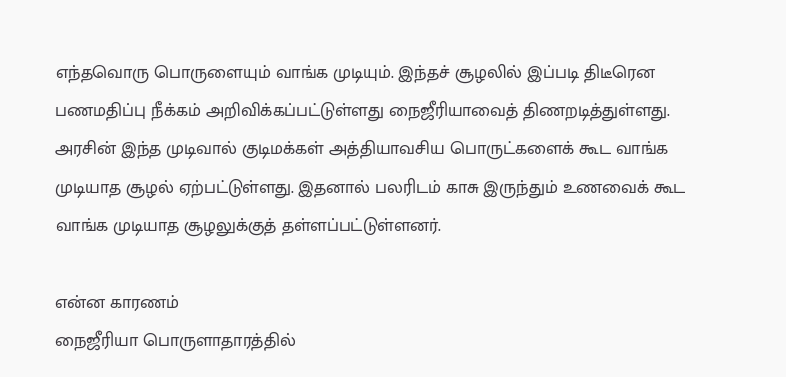எந்தவொரு பொருளையும் வாங்க முடியும். இந்தச் சூழலில் இப்படி திடீரென பணமதிப்பு நீக்கம் அறிவிக்கப்பட்டுள்ளது நைஜீரியாவைத் திணறடித்துள்ளது. அரசின் இந்த முடிவால் குடிமக்கள் அத்தியாவசிய பொருட்களைக் கூட வாங்க முடியாத சூழல் ஏற்பட்டுள்ளது. இதனால் பலரிடம் காசு இருந்தும் உணவைக் கூட வாங்க முடியாத சூழலுக்குத் தள்ளப்பட்டுள்ளனர்.

என்ன காரணம்
நைஜீரியா பொருளாதாரத்தில்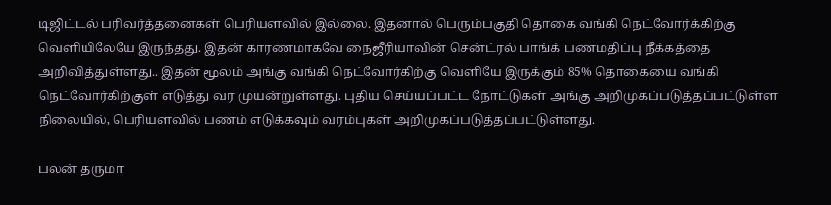டிஜிட்டல் பரிவர்த்தனைகள் பெரியளவில் இல்லை. இதனால் பெரும்பகுதி தொகை வங்கி நெட்வோர்க்கிற்கு வெளியிலேயே இருந்தது. இதன் காரணமாகவே நைஜீரியாவின் சென்ட்ரல் பாங்க் பணமதிப்பு நீக்கத்தை அறிவித்துள்ளது.. இதன் மூலம் அங்கு வங்கி நெட்வோர்கிற்கு வெளியே இருக்கும் 85% தொகையை வங்கி நெட்வோர்கிற்குள் எடுத்து வர முயன்றுள்ளது. புதிய செய்யப்பட்ட நோட்டுகள் அங்கு அறிமுகப்படுத்தப்பட்டுள்ள நிலையில், பெரியளவில் பணம் எடுக்கவும் வரம்புகள் அறிமுகப்படுத்தப்பட்டுள்ளது.

பலன் தருமா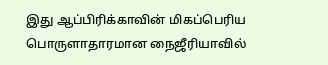இது ஆப்பிரிக்காவின் மிகப்பெரிய பொருளாதாரமான நைஜீரியாவில்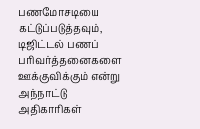பணமோசடியை கட்டுப்படுத்தவும், டிஜிட்டல் பணப் பரிவர்த்தனைகளை ஊக்குவிக்கும் என்று அந்நாட்டு அதிகாரிகள்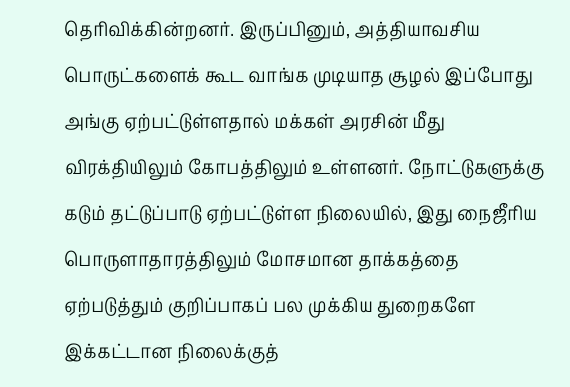தெரிவிக்கின்றனர். இருப்பினும், அத்தியாவசிய பொருட்களைக் கூட வாங்க முடியாத சூழல் இப்போது அங்கு ஏற்பட்டுள்ளதால் மக்கள் அரசின் மீது விரக்தியிலும் கோபத்திலும் உள்ளனர். நோட்டுகளுக்கு கடும் தட்டுப்பாடு ஏற்பட்டுள்ள நிலையில், இது நைஜீரிய பொருளாதாரத்திலும் மோசமான தாக்கத்தை ஏற்படுத்தும் குறிப்பாகப் பல முக்கிய துறைகளே இக்கட்டான நிலைக்குத்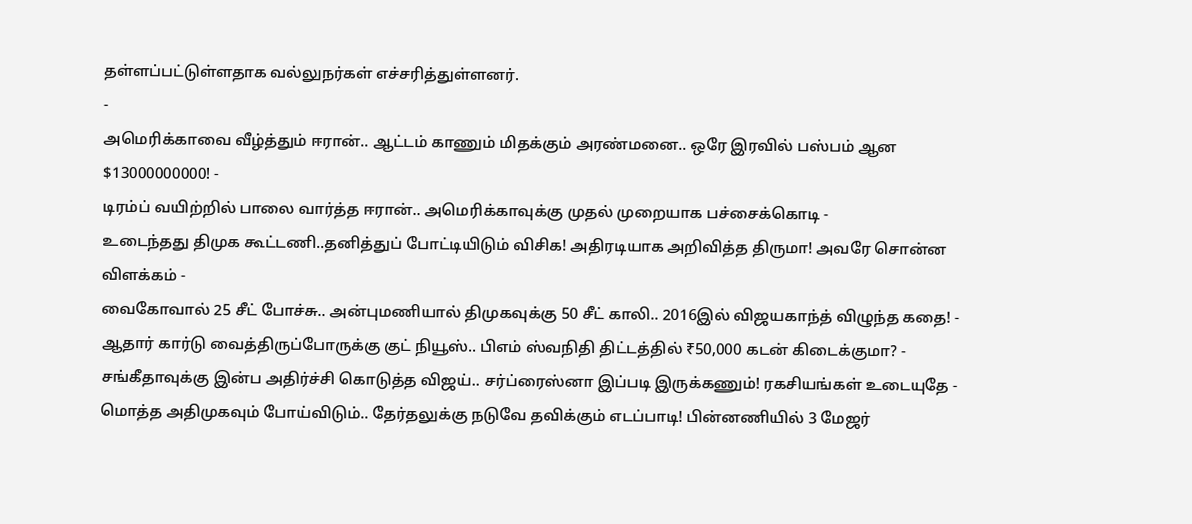தள்ளப்பட்டுள்ளதாக வல்லுநர்கள் எச்சரித்துள்ளனர்.
-
அமெரிக்காவை வீழ்த்தும் ஈரான்.. ஆட்டம் காணும் மிதக்கும் அரண்மனை.. ஒரே இரவில் பஸ்பம் ஆன $13000000000! -
டிரம்ப் வயிற்றில் பாலை வார்த்த ஈரான்.. அமெரிக்காவுக்கு முதல் முறையாக பச்சைக்கொடி -
உடைந்தது திமுக கூட்டணி..தனித்துப் போட்டியிடும் விசிக! அதிரடியாக அறிவித்த திருமா! அவரே சொன்ன விளக்கம் -
வைகோவால் 25 சீட் போச்சு.. அன்புமணியால் திமுகவுக்கு 50 சீட் காலி.. 2016இல் விஜயகாந்த் விழுந்த கதை! -
ஆதார் கார்டு வைத்திருப்போருக்கு குட் நியூஸ்.. பிஎம் ஸ்வநிதி திட்டத்தில் ₹50,000 கடன் கிடைக்குமா? -
சங்கீதாவுக்கு இன்ப அதிர்ச்சி கொடுத்த விஜய்.. சர்ப்ரைஸ்னா இப்படி இருக்கணும்! ரகசியங்கள் உடையுதே -
மொத்த அதிமுகவும் போய்விடும்.. தேர்தலுக்கு நடுவே தவிக்கும் எடப்பாடி! பின்னணியில் 3 மேஜர்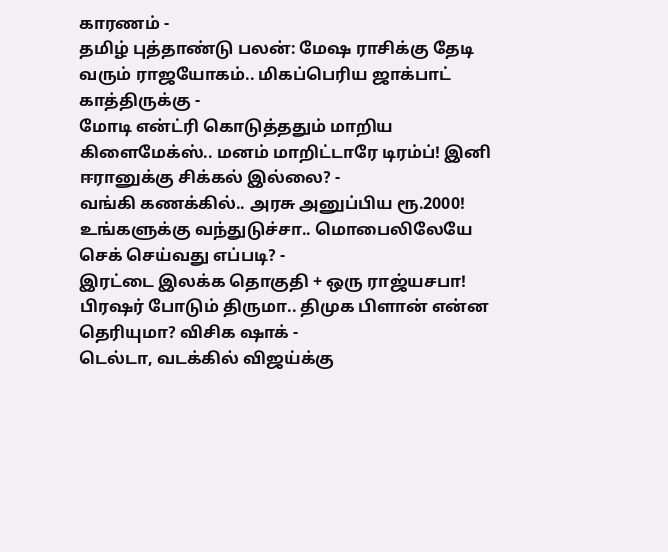காரணம் -
தமிழ் புத்தாண்டு பலன்: மேஷ ராசிக்கு தேடி வரும் ராஜயோகம்.. மிகப்பெரிய ஜாக்பாட் காத்திருக்கு -
மோடி என்ட்ரி கொடுத்ததும் மாறிய கிளைமேக்ஸ்.. மனம் மாறிட்டாரே டிரம்ப்! இனி ஈரானுக்கு சிக்கல் இல்லை? -
வங்கி கணக்கில்.. அரசு அனுப்பிய ரூ.2000! உங்களுக்கு வந்துடுச்சா.. மொபைலிலேயே செக் செய்வது எப்படி? -
இரட்டை இலக்க தொகுதி + ஒரு ராஜ்யசபா! பிரஷர் போடும் திருமா.. திமுக பிளான் என்ன தெரியுமா? விசிக ஷாக் -
டெல்டா, வடக்கில் விஜய்க்கு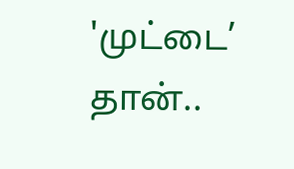'முட்டை’ தான்..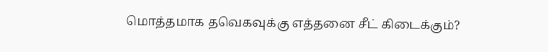மொத்தமாக தவெகவுக்கு எத்தனை சீட் கிடைக்கும்?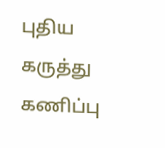புதிய கருத்து கணிப்பு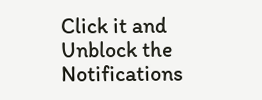Click it and Unblock the Notifications